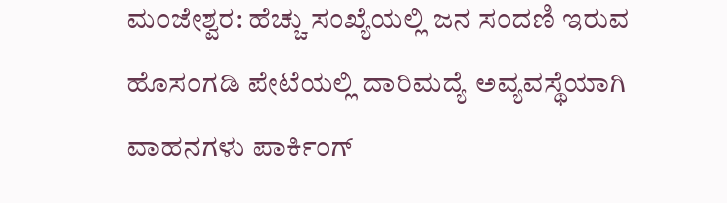ಮಂಜೇಶ್ವರ: ಹೆಚ್ಚು ಸಂಖ್ಯೆಯಲ್ಲಿ ಜನ ಸಂದಣಿ ಇರುವ ಹೊಸಂಗಡಿ ಪೇಟೆಯಲ್ಲಿ ದಾರಿಮದ್ಯೆ ಅವ್ಯವಸ್ಥೆಯಾಗಿ ವಾಹನಗಳು ಪಾರ್ಕಿಂಗ್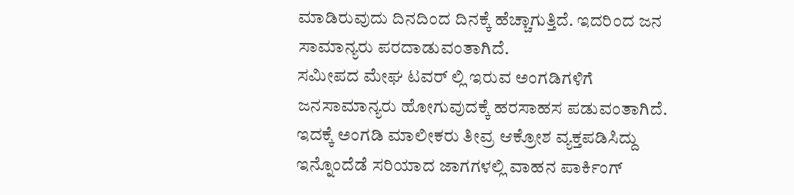ಮಾಡಿರುವುದು ದಿನದಿಂದ ದಿನಕ್ಕೆ ಹೆಚ್ಚಾಗುತ್ತಿದೆ. ಇದರಿಂದ ಜನ ಸಾಮಾನ್ಯರು ಪರದಾಡುವಂತಾಗಿದೆ.
ಸಮೀಪದ ಮೇಘ ಟವರ್ ಲ್ಲಿ ಇರುವ ಅಂಗಡಿಗಳಿಗೆ ಜನಸಾಮಾನ್ಯರು ಹೋಗುವುದಕ್ಕೆ ಹರಸಾಹಸ ಪಡುವಂತಾಗಿದೆ. ಇದಕ್ಕೆ ಅಂಗಡಿ ಮಾಲೀಕರು ತೀವ್ರ ಆಕ್ರೋಶ ವ್ಯಕ್ತಪಡಿಸಿದ್ದು ಇನ್ನೊಂದೆಡೆ ಸರಿಯಾದ ಜಾಗಗಳಲ್ಲಿ ವಾಹನ ಪಾರ್ಕಿಂಗ್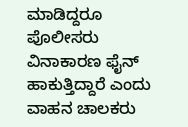ಮಾಡಿದ್ದರೂ ಪೊಲೀಸರು ವಿನಾಕಾರಣ ಫೈನ್ ಹಾಕುತ್ತಿದ್ದಾರೆ ಎಂದು ವಾಹನ ಚಾಲಕರು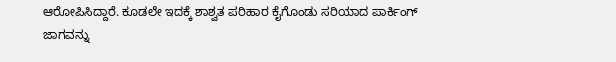ಆರೋಪಿಸಿದ್ದಾರೆ. ಕೂಡಲೇ ಇದಕ್ಕೆ ಶಾಶ್ವತ ಪರಿಹಾರ ಕೈಗೊಂಡು ಸರಿಯಾದ ಪಾರ್ಕಿಂಗ್ ಜಾಗವನ್ನು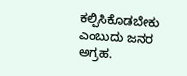ಕಲ್ಪಿಸಿಕೊಡಬೇಕು ಎಂಬುದು ಜನರ ಅಗ್ರಹ.